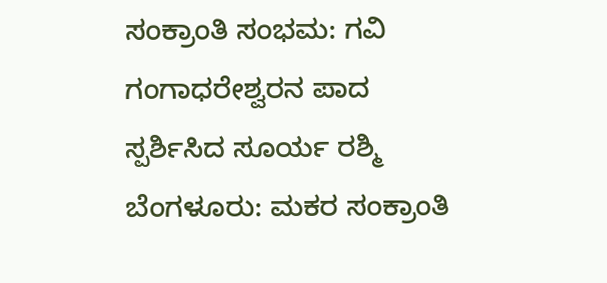ಸಂಕ್ರಾಂತಿ ಸಂಭಮ: ಗವಿ ಗಂಗಾಧರೇಶ್ವರನ ಪಾದ ಸ್ಪರ್ಶಿಸಿದ ಸೂರ್ಯ ರಶ್ಮಿ
ಬೆಂಗಳೂರು: ಮಕರ ಸಂಕ್ರಾಂತಿ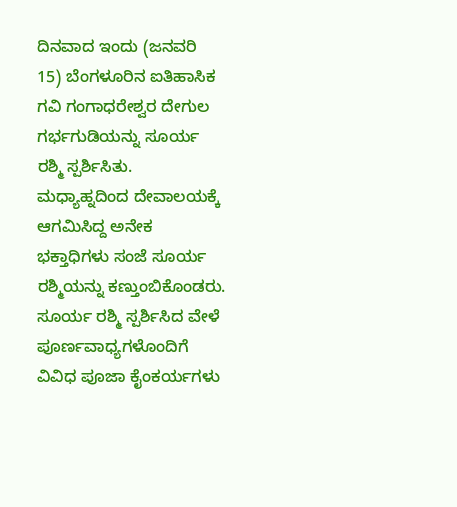ದಿನವಾದ ಇಂದು (ಜನವರಿ 15) ಬೆಂಗಳೂರಿನ ಐತಿಹಾಸಿಕ ಗವಿ ಗಂಗಾಧರೇಶ್ವರ ದೇಗುಲ ಗರ್ಭಗುಡಿಯನ್ನು ಸೂರ್ಯ ರಶ್ಮಿ ಸ್ಪರ್ಶಿಸಿತು. ಮಧ್ಯಾಹ್ನದಿಂದ ದೇವಾಲಯಕ್ಕೆ ಆಗಮಿಸಿದ್ದ ಅನೇಕ ಭಕ್ತಾಧಿಗಳು ಸಂಜೆ ಸೂರ್ಯ ರಶ್ಮಿಯನ್ನು ಕಣ್ತುಂಬಿಕೊಂಡರು. ಸೂರ್ಯ ರಶ್ಮಿ ಸ್ಪರ್ಶಿಸಿದ ವೇಳೆ ಪೂರ್ಣವಾಧ್ಯಗಳೊಂದಿಗೆ ವಿವಿಧ ಪೂಜಾ ಕೈಂಕರ್ಯಗಳು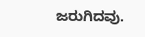ಜರುಗಿದವು.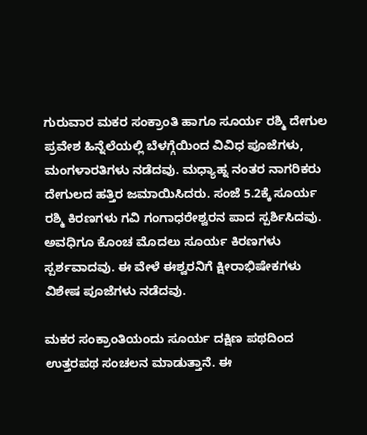ಗುರುವಾರ ಮಕರ ಸಂಕ್ರಾಂತಿ ಹಾಗೂ ಸೂರ್ಯ ರಶ್ಮಿ ದೇಗುಲ ಪ್ರವೇಶ ಹಿನ್ನೆಲೆಯಲ್ಲಿ ಬೆಳಗ್ಗೆಯಿಂದ ವಿವಿಧ ಪೂಜೆಗಳು, ಮಂಗಳಾರತಿಗಳು ನಡೆದವು. ಮಧ್ಯಾಹ್ನ ನಂತರ ನಾಗರಿಕರು ದೇಗುಲದ ಹತ್ತಿರ ಜಮಾಯಿಸಿದರು. ಸಂಜೆ 5.2ಕ್ಕೆ ಸೂರ್ಯ ರಶ್ಮಿ ಕಿರಣಗಳು ಗವಿ ಗಂಗಾಧರೇಶ್ವರನ ಪಾದ ಸ್ಪರ್ಶಿಸಿದವು. ಅವಧಿಗೂ ಕೊಂಚ ಮೊದಲು ಸೂರ್ಯ ಕಿರಣಗಳು ಸ್ಪರ್ಶವಾದವು. ಈ ವೇಳೆ ಈಶ್ವರನಿಗೆ ಕ್ಷೀರಾಭಿಷೇಕಗಳು ವಿಶೇಷ ಪೂಜೆಗಳು ನಡೆದವು.

ಮಕರ ಸಂಕ್ರಾಂತಿಯಂದು ಸೂರ್ಯ ದಕ್ಷಿಣ ಪಥದಿಂದ ಉತ್ತರಪಥ ಸಂಚಲನ ಮಾಡುತ್ತಾನೆ. ಈ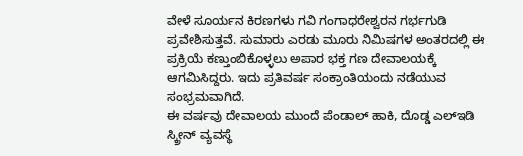ವೇಳೆ ಸೂರ್ಯನ ಕಿರಣಗಳು ಗವಿ ಗಂಗಾಧರೇಶ್ವರನ ಗರ್ಭಗುಡಿ ಪ್ರವೇಶಿಸುತ್ತವೆ. ಸುಮಾರು ಎರಡು ಮೂರು ನಿಮಿಷಗಳ ಅಂತರದಲ್ಲಿ ಈ ಪ್ರಕ್ರಿಯೆ ಕಣ್ತುಂಬಿಕೊಳ್ಳಲು ಅಪಾರ ಭಕ್ತ ಗಣ ದೇವಾಲಯಕ್ಕೆ ಆಗಮಿಸಿದ್ದರು. ಇದು ಪ್ರತಿವರ್ಷ ಸಂಕ್ರಾಂತಿಯಂದು ನಡೆಯುವ ಸಂಭ್ರಮವಾಗಿದೆ.
ಈ ವರ್ಷವು ದೇವಾಲಯ ಮುಂದೆ ಪೆಂಡಾಲ್ ಹಾಕಿ, ದೊಡ್ಡ ಎಲ್ಇಡಿ ಸ್ಕ್ರೀನ್ ವ್ಯವಸ್ಥೆ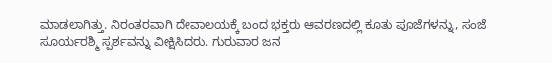ಮಾಡಲಾಗಿತ್ತು. ನಿರಂತರವಾಗಿ ದೇವಾಲಯಕ್ಕೆ ಬಂದ ಭಕ್ತರು ಆವರಣದಲ್ಲಿ ಕೂತು ಪೂಜೆಗಳನ್ನು, ಸಂಜೆ ಸೂರ್ಯರಶ್ಮಿ ಸ್ಪರ್ಶವನ್ನು ವೀಕ್ಷಿಸಿದರು. ಗುರುವಾರ ಜನ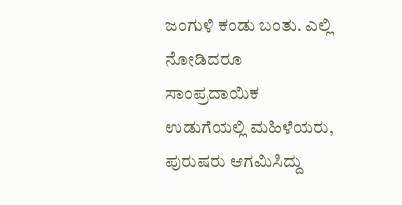ಜಂಗುಳಿ ಕಂಡು ಬಂತು. ಎಲ್ಲಿ ನೋಡಿದರೂ ಸಾಂಪ್ರದಾಯಿಕ ಉಡುಗೆಯಲ್ಲಿ ಮಹಿಳೆಯರು, ಪುರುಷರು ಆಗಮಿಸಿದ್ದು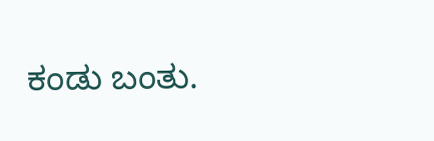ಕಂಡು ಬಂತು.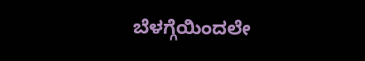ಬೆಳಗ್ಗೆಯಿಂದಲೇ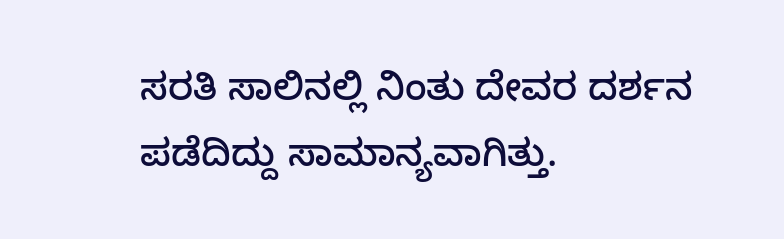ಸರತಿ ಸಾಲಿನಲ್ಲಿ ನಿಂತು ದೇವರ ದರ್ಶನ ಪಡೆದಿದ್ದು ಸಾಮಾನ್ಯವಾಗಿತ್ತು.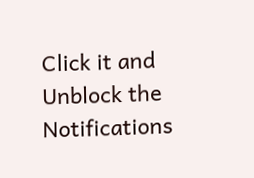Click it and Unblock the Notifications